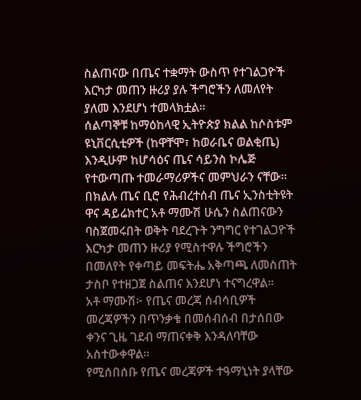ስልጠናው በጤና ተቋማት ውስጥ የተገልጋዮች እርካታ መጠን ዙሪያ ያሉ ችግሮችን ለመለየት ያለመ እንደሆነ ተመላክቷል።
ሰልጣኞቹ ከማዕከላዊ ኢትዮጵያ ክልል ከሶስቱም ዩኒቨርሲቲዎች (ከዋቸሞ፣ ከወራቤና ወልቂጤ) እንዲሁም ከሆሳዕና ጤና ሳይንስ ኮሌጅ የተውጣጡ ተመራማሪዎችና መምህራን ናቸው።
በክልሉ ጤና ቢሮ የሕብረተሰብ ጤና ኢንስቲትዩት ዋና ዳይሬክተር አቶ ማሙሽ ሁሴን ስልጠናውን ባስጀመሩበት ወቅት ባደረጉት ንግግር የተገልጋዮች እርካታ መጠን ዙሪያ የሚስተዋሉ ችግሮችን በመለየት የቀጣይ መፍትሔ አቅጣጫ ለመስጠት ታስቦ የተዘጋጀ ስልጠና እንደሆነ ተናግረዋል።
አቶ ማሙሽ፦ የጤና መረጃ ሰብሳቢዎች መረጃዎችን በጥንቃቄ በመሰብሰብ በታሰበው ቀንና ጊዜ ገደብ ማጠናቀቅ እንዳለባቸው አስተውቀዋል።
የሚሰበሰቡ የጤና መረጃዎች ተዓማኒነት ያላቸው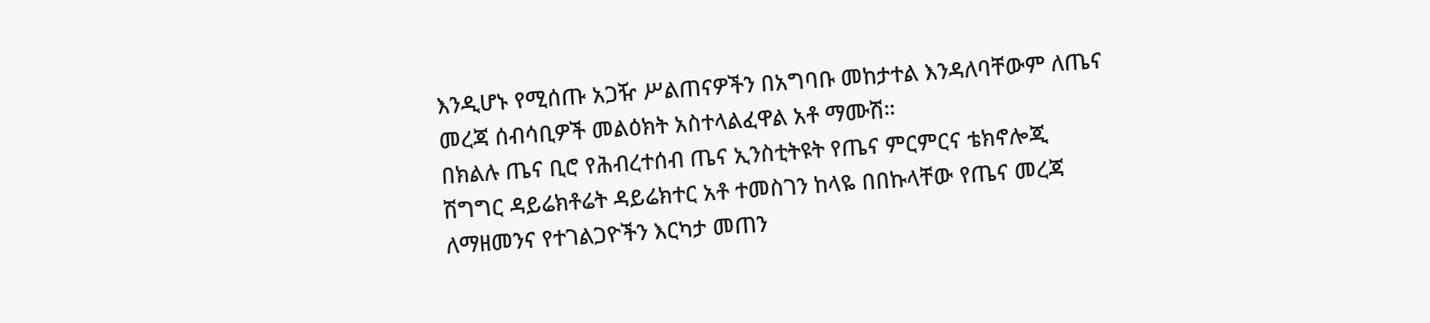እንዲሆኑ የሚሰጡ አጋዥ ሥልጠናዎችን በአግባቡ መከታተል እንዳለባቸውም ለጤና መረጃ ሰብሳቢዎች መልዕክት አስተላልፈዋል አቶ ማሙሽ።
በክልሉ ጤና ቢሮ የሕብረተሰብ ጤና ኢንስቲትዩት የጤና ምርምርና ቴክኖሎጂ ሽግግር ዳይሬክቶሬት ዳይሬክተር አቶ ተመስገን ከላዬ በበኩላቸው የጤና መረጃ ለማዘመንና የተገልጋዮችን እርካታ መጠን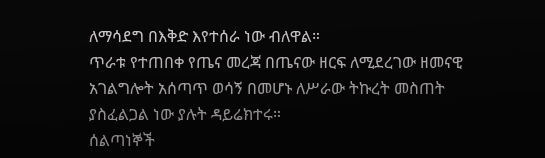ለማሳደግ በእቅድ እየተሰራ ነው ብለዋል።
ጥራቱ የተጠበቀ የጤና መረጃ በጤናው ዘርፍ ለሚደረገው ዘመናዊ አገልግሎት አሰጣጥ ወሳኝ በመሆኑ ለሥራው ትኩረት መስጠት ያስፈልጋል ነው ያሉት ዳይሬክተሩ።
ሰልጣነኞች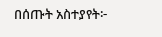በሰጡት አስተያየት፦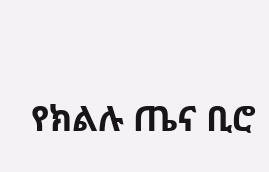የክልሉ ጤና ቢሮ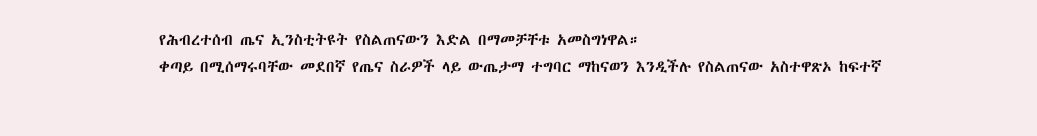የሕብረተሰብ ጤና ኢንስቲትዩት የስልጠናውን እድል በማመቻቸቱ አመስግነዋል።
ቀጣይ በሚሰማሩባቸው መደበኛ የጤና ስራዎች ላይ ውጤታማ ተግባር ማከናወን እንዲችሉ የስልጠናው አስተዋጽኦ ከፍተኛ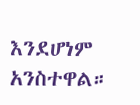እንደሆነም አንስተዋል።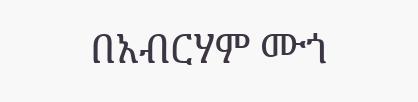በአብርሃም ሙጎ